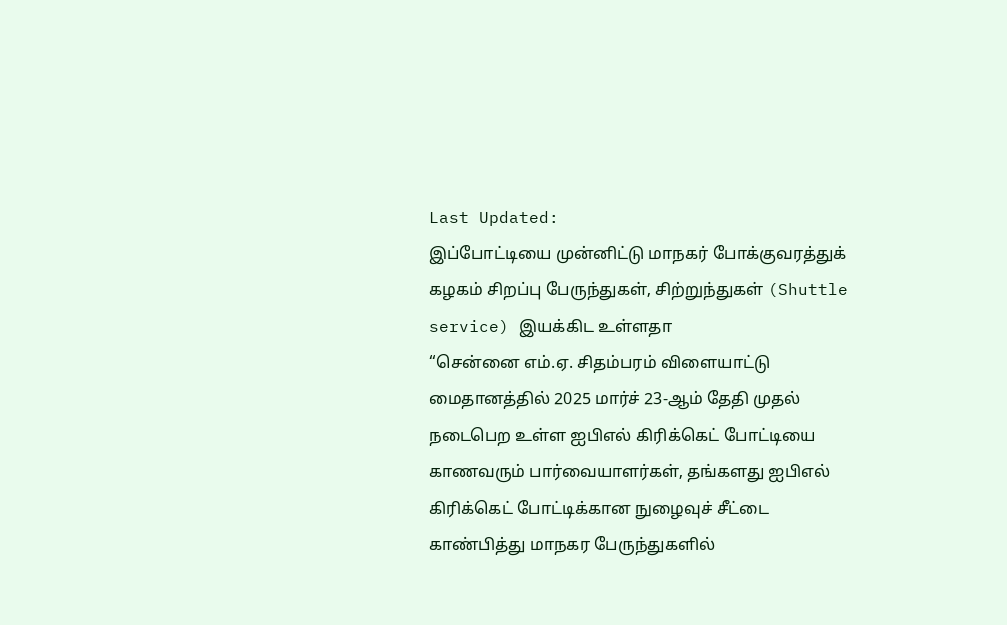Last Updated:
இப்போட்டியை முன்னிட்டு மாநகர் போக்குவரத்துக் கழகம் சிறப்பு பேருந்துகள், சிற்றுந்துகள் (Shuttle service) இயக்கிட உள்ளதா
“சென்னை எம்.ஏ. சிதம்பரம் விளையாட்டு மைதானத்தில் 2025 மார்ச் 23-ஆம் தேதி முதல் நடைபெற உள்ள ஐபிஎல் கிரிக்கெட் போட்டியை காணவரும் பார்வையாளர்கள், தங்களது ஐபிஎல் கிரிக்கெட் போட்டிக்கான நுழைவுச் சீட்டை காண்பித்து மாநகர பேருந்துகளில்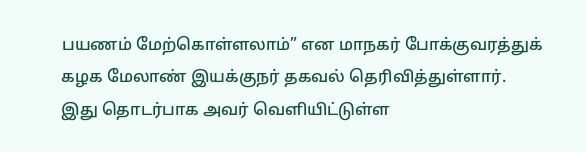பயணம் மேற்கொள்ளலாம்” என மாநகர் போக்குவரத்துக் கழக மேலாண் இயக்குநர் தகவல் தெரிவித்துள்ளார்.
இது தொடர்பாக அவர் வெளியிட்டுள்ள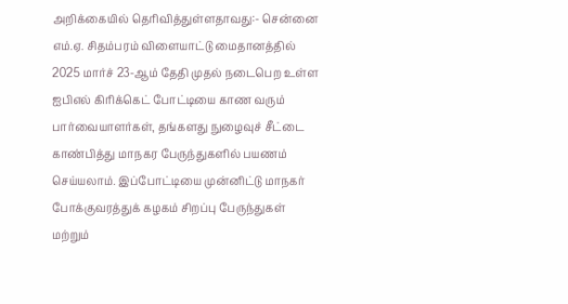அறிக்கையில் தெரிவித்துள்ளதாவது:- சென்னை எம்.ஏ. சிதம்பரம் விளையாட்டு மைதானத்தில் 2025 மார்ச் 23-ஆம் தேதி முதல் நடைபெற உள்ள ஐபிஎல் கிரிக்கெட் போட்டியை காண வரும் பார்வையாளர்கள், தங்களது நுழைவுச் சீட்டை காண்பித்து மாநகர பேருந்துகளில் பயணம் செய்யலாம். இப்போட்டியை முன்னிட்டு மாநகர் போக்குவரத்துக் கழகம் சிறப்பு பேருந்துகள் மற்றும்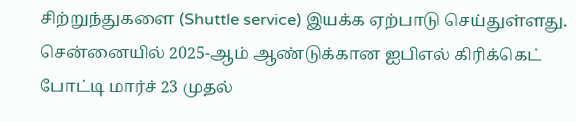சிற்றுந்துகளை (Shuttle service) இயக்க ஏற்பாடு செய்துள்ளது.
சென்னையில் 2025-ஆம் ஆண்டுக்கான ஐபிஎல் கிரிக்கெட் போட்டி மார்ச் 23 முதல்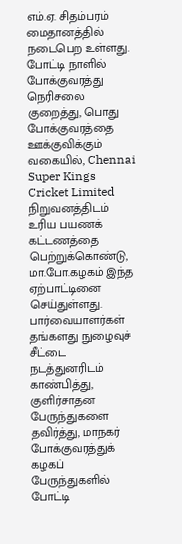எம்.ஏ. சிதம்பரம் மைதானத்தில் நடைபெற உள்ளது. போட்டி நாளில் போக்குவரத்து நெரிசலை குறைத்து, பொது போக்குவரத்தை ஊக்குவிக்கும் வகையில், Chennai Super Kings Cricket Limited நிறுவனத்திடம் உரிய பயணக் கட்டணத்தை பெற்றுக்கொண்டு, மா.போ.கழகம் இந்த ஏற்பாட்டினை செய்துள்ளது.
பார்வையாளர்கள் தங்களது நுழைவுச் சீட்டை நடத்துனரிடம் காண்பித்து, குளிர்சாதன பேருந்துகளை தவிர்த்து, மாநகர் போக்குவரத்துக் கழகப் பேருந்துகளில் போட்டி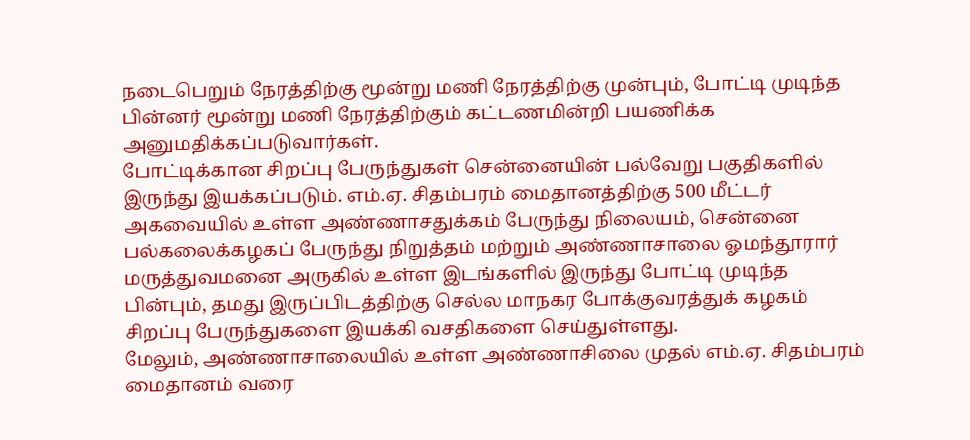நடைபெறும் நேரத்திற்கு மூன்று மணி நேரத்திற்கு முன்பும், போட்டி முடிந்த பின்னர் மூன்று மணி நேரத்திற்கும் கட்டணமின்றி பயணிக்க அனுமதிக்கப்படுவார்கள்.
போட்டிக்கான சிறப்பு பேருந்துகள் சென்னையின் பல்வேறு பகுதிகளில் இருந்து இயக்கப்படும். எம்.ஏ. சிதம்பரம் மைதானத்திற்கு 500 மீட்டர் அகவையில் உள்ள அண்ணாசதுக்கம் பேருந்து நிலையம், சென்னை பல்கலைக்கழகப் பேருந்து நிறுத்தம் மற்றும் அண்ணாசாலை ஓமந்தூரார் மருத்துவமனை அருகில் உள்ள இடங்களில் இருந்து போட்டி முடிந்த பின்பும், தமது இருப்பிடத்திற்கு செல்ல மாநகர போக்குவரத்துக் கழகம் சிறப்பு பேருந்துகளை இயக்கி வசதிகளை செய்துள்ளது.
மேலும், அண்ணாசாலையில் உள்ள அண்ணாசிலை முதல் எம்.ஏ. சிதம்பரம் மைதானம் வரை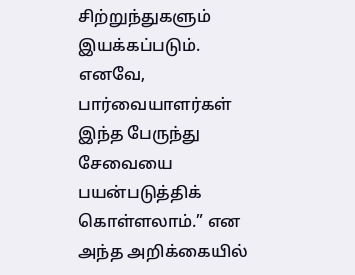சிற்றுந்துகளும் இயக்கப்படும். எனவே, பார்வையாளர்கள் இந்த பேருந்து சேவையை பயன்படுத்திக் கொள்ளலாம்.” என அந்த அறிக்கையில்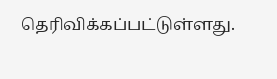தெரிவிக்கப்பட்டுள்ளது.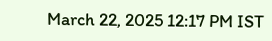March 22, 2025 12:17 PM IST